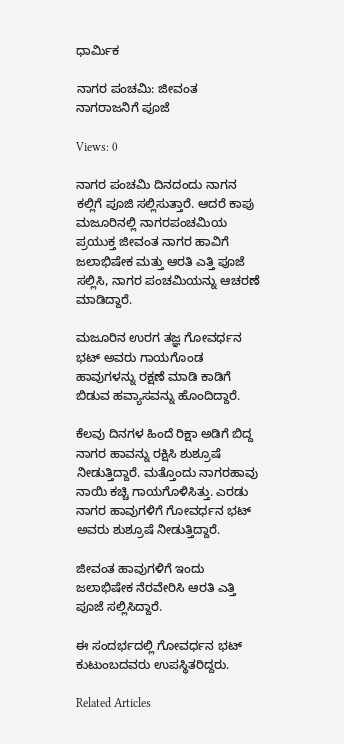ಧಾರ್ಮಿಕ

ನಾಗರ ಪಂಚಮಿ: ಜೀವಂತ ನಾಗರಾಜನಿಗೆ ಪೂಜೆ

Views: 0

ನಾಗರ ಪಂಚಮಿ ದಿನದಂದು ನಾಗನ ಕಲ್ಲಿಗೆ ಪೂಜಿ ಸಲ್ಲಿಸುತ್ತಾರೆ. ಆದರೆ ಕಾಪು ಮಜೂರಿನಲ್ಲಿ ನಾಗರಪಂಚಮಿಯ ಪ್ರಯುಕ್ತ ಜೀವಂತ ನಾಗರ ಹಾವಿಗೆ ಜಲಾಭಿಷೇಕ ಮತ್ತು ಆರತಿ ಎತ್ತಿ ಪೂಜೆ ಸಲ್ಲಿಸಿ, ನಾಗರ ಪಂಚಮಿಯನ್ನು ಆಚರಣೆ ಮಾಡಿದ್ದಾರೆ.

ಮಜೂರಿನ ಉರಗ ತಜ್ಞ ಗೋವರ್ಧನ ಭಟ್ ಅವರು ಗಾಯಗೊಂಡ ಹಾವುಗಳನ್ನು ರಕ್ಷಣೆ ಮಾಡಿ ಕಾಡಿಗೆ ಬಿಡುವ ಹವ್ಯಾಸವನ್ನು ಹೊಂದಿದ್ದಾರೆ.

ಕೆಲವು ದಿನಗಳ ಹಿಂದೆ ರಿಕ್ಷಾ ಅಡಿಗೆ ಬಿದ್ದ ನಾಗರ ಹಾವನ್ನು ರಕ್ಷಿಸಿ ಶುಶ್ರೂಷೆ ನೀಡುತ್ತಿದ್ದಾರೆ. ಮತ್ತೊಂದು ನಾಗರಹಾವು ನಾಯಿ ಕಚ್ಚಿ ಗಾಯಗೊಳಿಸಿತ್ತು. ಎರಡು ನಾಗರ ಹಾವುಗಳಿಗೆ ಗೋವರ್ಧನ ಭಟ್ ಅವರು ಶುಶ್ರೂಷೆ ನೀಡುತ್ತಿದ್ದಾರೆ.

ಜೀವಂತ ಹಾವುಗಳಿಗೆ ಇಂದು ಜಲಾಭಿಷೇಕ ನೆರವೇರಿಸಿ ಆರತಿ ಎತ್ತಿ ಪೂಜೆ ಸಲ್ಲಿಸಿದ್ದಾರೆ.

ಈ ಸಂದರ್ಭದಲ್ಲಿ ಗೋವರ್ಧನ ಭಟ್ ಕುಟುಂಬದವರು ಉಪಸ್ಥಿತರಿದ್ದರು.

Related Articles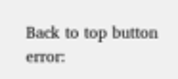Back to top button
error: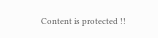Content is protected !!